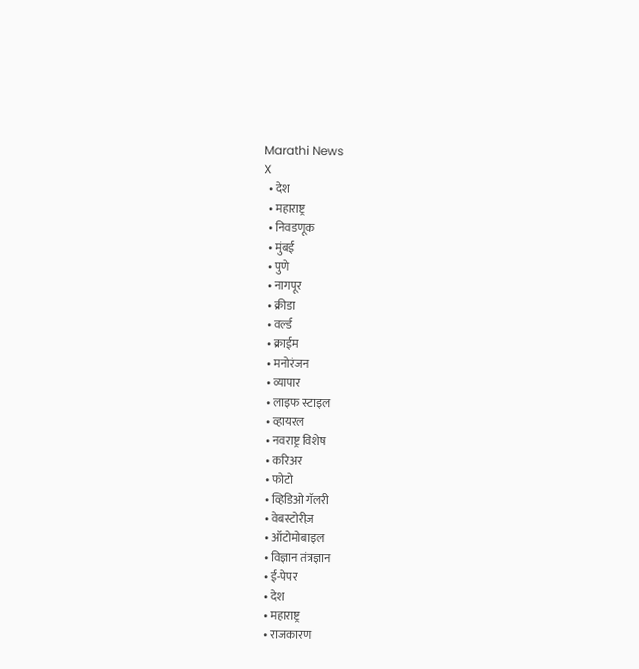Marathi News
X
  • देश
  • महाराष्ट्र
  • निवडणूक
  • मुंबई
  • पुणे
  • नागपूर
  • क्रीडा
  • वर्ल्ड
  • क्राईम
  • मनोरंजन
  • व्यापार
  • लाइफ स्टाइल
  • व्हायरल
  • नवराष्ट्र विशेष
  • करिअर
  • फोटो
  • व्हिडिओ गॅलरी
  • वेबस्टोरीज़
  • ऑटोमोबाइल
  • विज्ञान तंत्रज्ञान
  • ई-पेपर
  • देश
  • महाराष्ट्र
  • राजकारण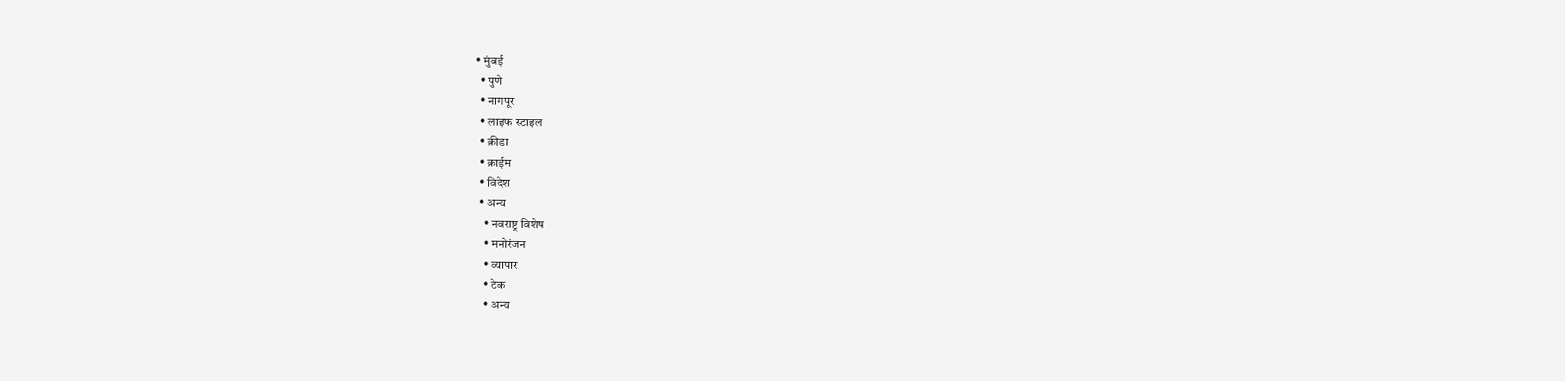• मुंबई
  • पुणे
  • नागपूर
  • लाइफ स्टाइल
  • क्रीडा
  • क्राईम
  • विदेश
  • अन्य
    • नवराष्ट्र विशेष
    • मनोरंजन
    • व्यापार
    • टेक
    • अन्य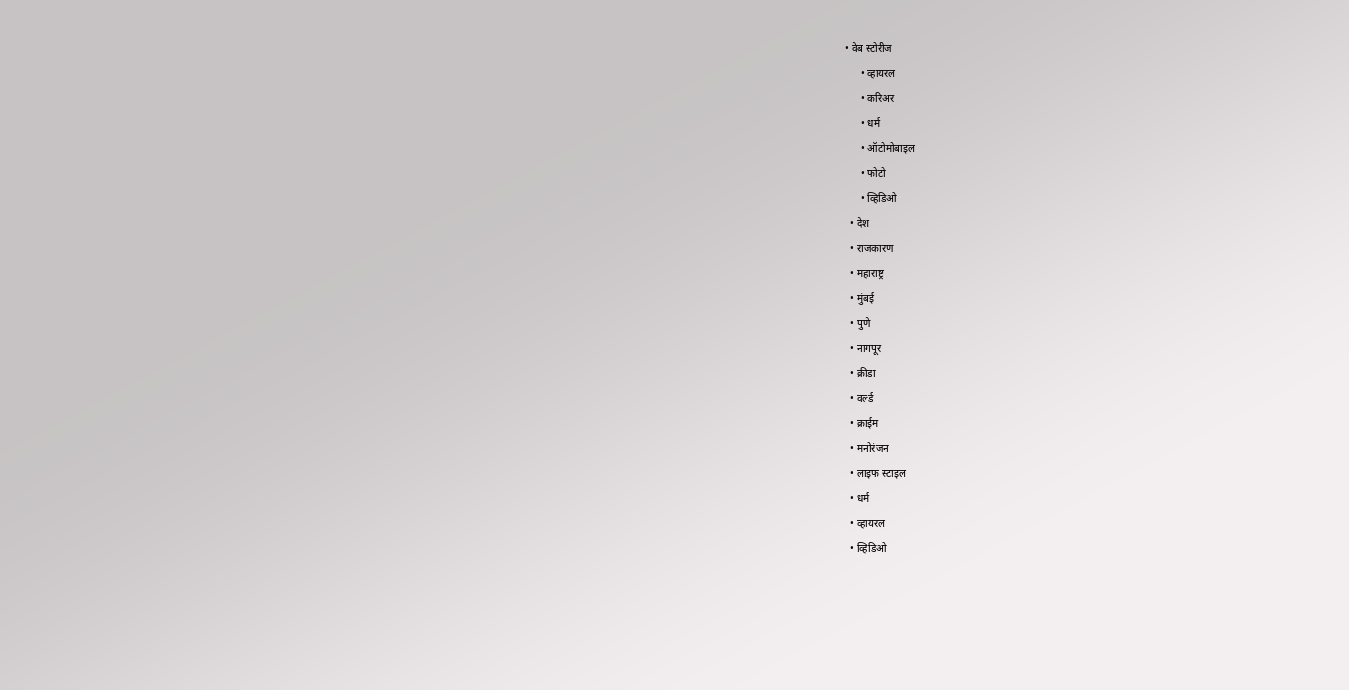• वेब स्टोरीज
      • व्हायरल
      • करिअर
      • धर्म
      • ऑटोमोबाइल
      • फोटो
      • व्हिडिओ
  • देश
  • राजकारण
  • महाराष्ट्र
  • मुंबई
  • पुणे
  • नागपूर
  • क्रीडा
  • वर्ल्ड
  • क्राईम
  • मनोरंजन
  • लाइफ स्टाइल
  • धर्म
  • व्हायरल
  • व्हिडिओ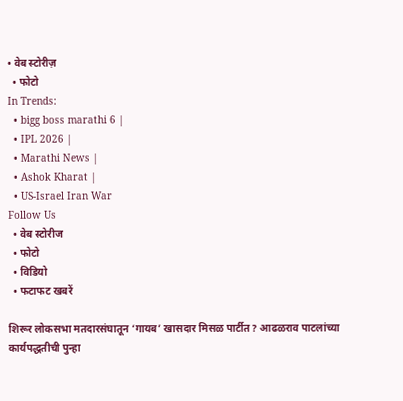• वेब स्टोरीज़
  • फोटो
In Trends:
  • bigg boss marathi 6 |
  • IPL 2026 |
  • Marathi News |
  • Ashok Kharat |
  • US-Israel Iran War
Follow Us
  • वेब स्टोरीज
  • फोटो
  • विडियो
  • फटाफट खबरें

शिरूर लोकसभा मतदारसंघातून ‘गायब’ खासदार मिसळ पार्टीत? आढळराव पाटलांच्या कार्यपद्धतीची पुन्हा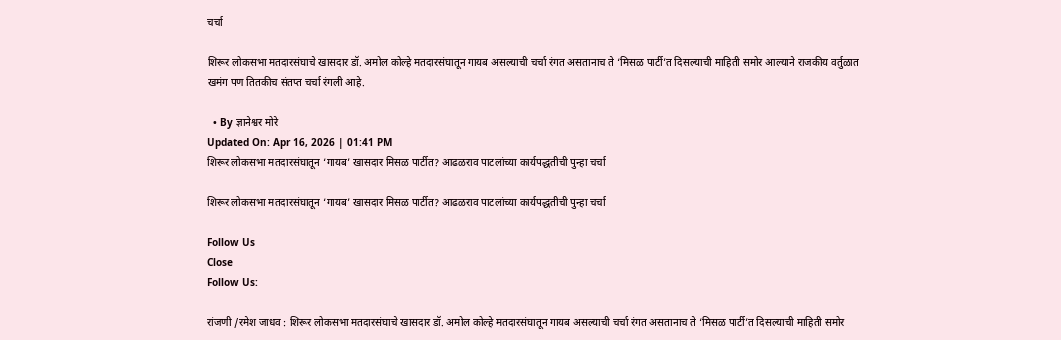चर्चा

शिरूर लोकसभा मतदारसंघाचे खासदार डॉ. अमोल कोल्हे मतदारसंघातून गायब असल्याची चर्चा रंगत असतानाच ते ‘मिसळ पार्टी’त दिसल्याची माहिती समोर आल्याने राजकीय वर्तुळात खमंग पण तितकीच संतप्त चर्चा रंगली आहे.

  • By ज्ञानेश्वर मोरे
Updated On: Apr 16, 2026 | 01:41 PM
शिरूर लोकसभा मतदारसंघातून ‘गायब’ खासदार मिसळ पार्टीत? आढळराव पाटलांच्या कार्यपद्धतीची पुन्हा चर्चा

शिरूर लोकसभा मतदारसंघातून ‘गायब’ खासदार मिसळ पार्टीत? आढळराव पाटलांच्या कार्यपद्धतीची पुन्हा चर्चा

Follow Us
Close
Follow Us:

रांजणी /रमेश जाधव : शिरूर लोकसभा मतदारसंघाचे खासदार डॉ. अमोल कोल्हे मतदारसंघातून गायब असल्याची चर्चा रंगत असतानाच ते ‘मिसळ पार्टी’त दिसल्याची माहिती समोर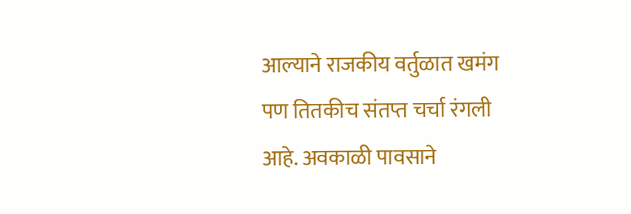आल्याने राजकीय वर्तुळात खमंग पण तितकीच संतप्त चर्चा रंगली आहे. अवकाळी पावसाने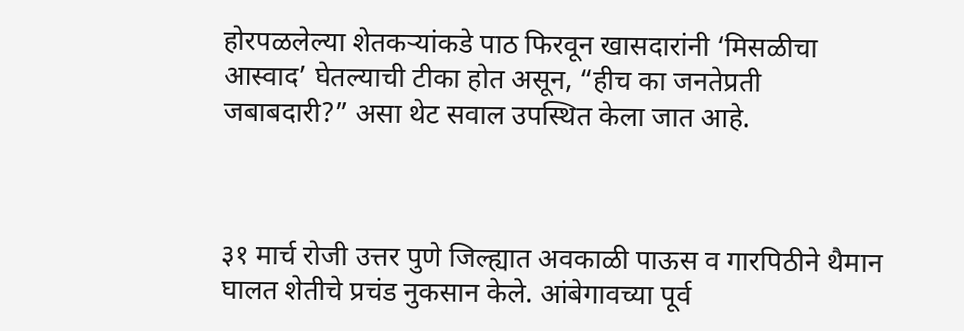होरपळलेल्या शेतकऱ्यांकडे पाठ फिरवून खासदारांनी ‘मिसळीचा आस्वाद’ घेतल्याची टीका होत असून, “हीच का जनतेप्रती जबाबदारी?” असा थेट सवाल उपस्थित केला जात आहे.



३१ मार्च रोजी उत्तर पुणे जिल्ह्यात अवकाळी पाऊस व गारपिठीने थैमान घालत शेतीचे प्रचंड नुकसान केले. आंबेगावच्या पूर्व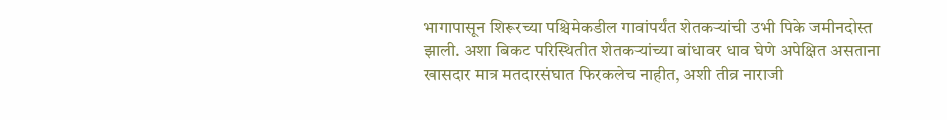भागापासून शिरूरच्या पश्चिमेकडील गावांपर्यंत शेतकऱ्यांची उभी पिके जमीनदोस्त झाली. अशा बिकट परिस्थितीत शेतकऱ्यांच्या बांधावर धाव घेणे अपेक्षित असताना खासदार मात्र मतदारसंघात फिरकलेच नाहीत, अशी तीव्र नाराजी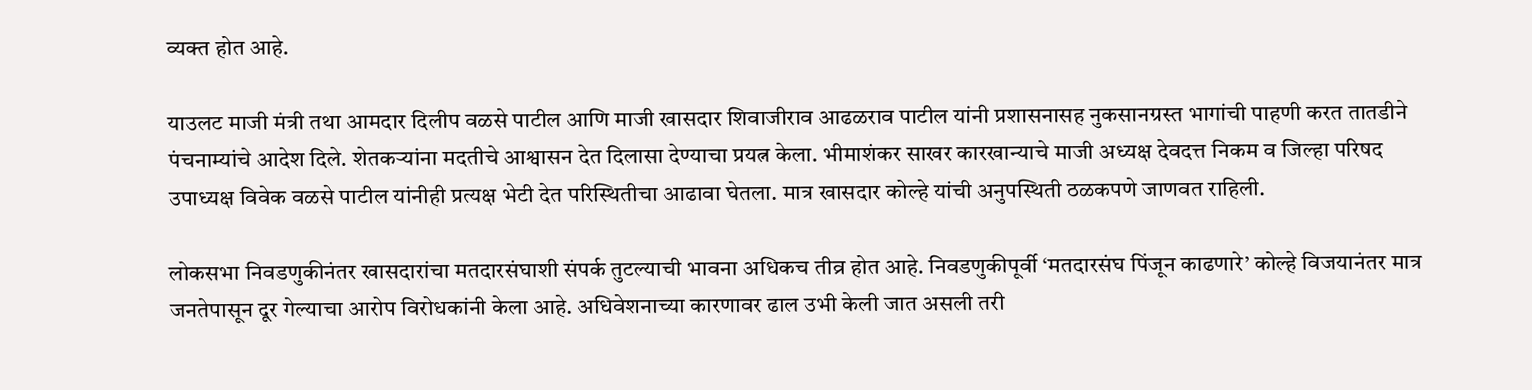व्यक्त होत आहे.

याउलट माजी मंत्री तथा आमदार दिलीप वळसे पाटील आणि माजी खासदार शिवाजीराव आढळराव पाटील यांनी प्रशासनासह नुकसानग्रस्त भागांची पाहणी करत तातडीने पंचनाम्यांचे आदेश दिले. शेतकऱ्यांना मदतीचे आश्वासन देत दिलासा देण्याचा प्रयत्न केला. भीमाशंकर साखर कारखान्याचे माजी अध्यक्ष देवदत्त निकम व जिल्हा परिषद उपाध्यक्ष विवेक वळसे पाटील यांनीही प्रत्यक्ष भेटी देत परिस्थितीचा आढावा घेतला. मात्र खासदार कोल्हे यांची अनुपस्थिती ठळकपणे जाणवत राहिली.

लोकसभा निवडणुकीनंतर खासदारांचा मतदारसंघाशी संपर्क तुटल्याची भावना अधिकच तीव्र होत आहे. निवडणुकीपूर्वी ‘मतदारसंघ पिंजून काढणारे’ कोल्हे विजयानंतर मात्र जनतेपासून दूर गेल्याचा आरोप विरोधकांनी केला आहे. अधिवेशनाच्या कारणावर ढाल उभी केली जात असली तरी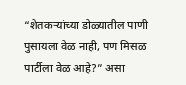“शेतकऱ्यांच्या डोळ्यातील पाणी पुसायला वेळ नाही, पण मिसळ पार्टीला वेळ आहे?” असा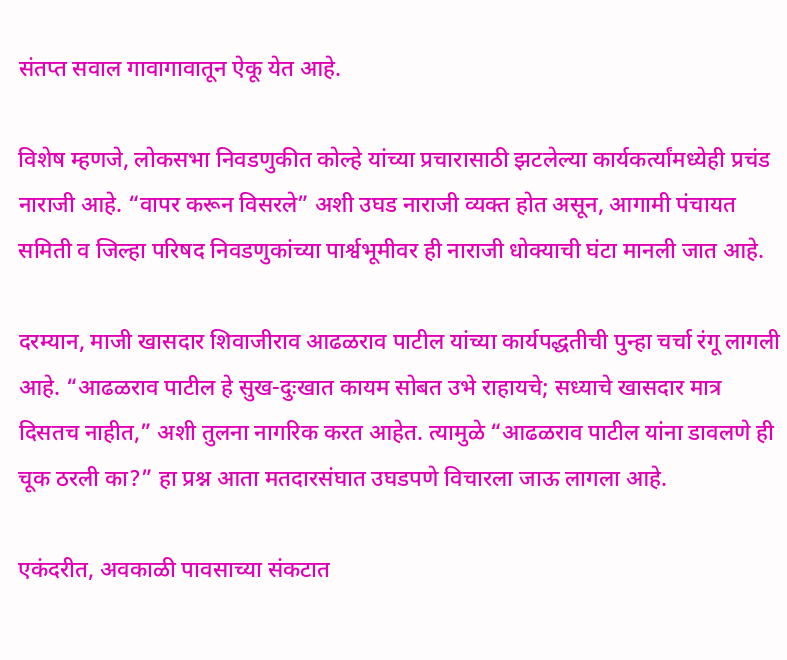संतप्त सवाल गावागावातून ऐकू येत आहे.

विशेष म्हणजे, लोकसभा निवडणुकीत कोल्हे यांच्या प्रचारासाठी झटलेल्या कार्यकर्त्यांमध्येही प्रचंड नाराजी आहे. “वापर करून विसरले” अशी उघड नाराजी व्यक्त होत असून, आगामी पंचायत समिती व जिल्हा परिषद निवडणुकांच्या पार्श्वभूमीवर ही नाराजी धोक्याची घंटा मानली जात आहे.

दरम्यान, माजी खासदार शिवाजीराव आढळराव पाटील यांच्या कार्यपद्धतीची पुन्हा चर्चा रंगू लागली आहे. “आढळराव पाटील हे सुख-दुःखात कायम सोबत उभे राहायचे; सध्याचे खासदार मात्र दिसतच नाहीत,” अशी तुलना नागरिक करत आहेत. त्यामुळे “आढळराव पाटील यांना डावलणे ही चूक ठरली का?” हा प्रश्न आता मतदारसंघात उघडपणे विचारला जाऊ लागला आहे.

एकंदरीत, अवकाळी पावसाच्या संकटात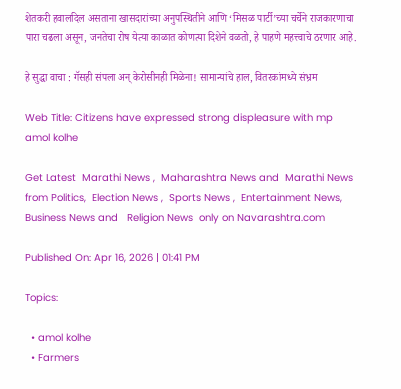शेतकरी हवालदिल असताना खासदारांच्या अनुपस्थितीने आणि ‘मिसळ पार्टी’च्या चर्चेने राजकारणाचा पारा चढला असून, जनतेचा रोष येत्या काळात कोणत्या दिशेने वळतो, हे पाहणे महत्त्वाचे ठरणार आहे.

हे सुद्धा वाचा : गॅसही संपला अन् केरोसीनही मिळेना! सामान्यांचे हाल, वितरकांमध्ये संभ्रम

Web Title: Citizens have expressed strong displeasure with mp amol kolhe

Get Latest  Marathi News ,  Maharashtra News and  Marathi News from Politics,  Election News ,  Sports News ,  Entertainment News,  Business News and   Religion News  only on Navarashtra.com

Published On: Apr 16, 2026 | 01:41 PM

Topics:

  • amol kolhe
  • Farmers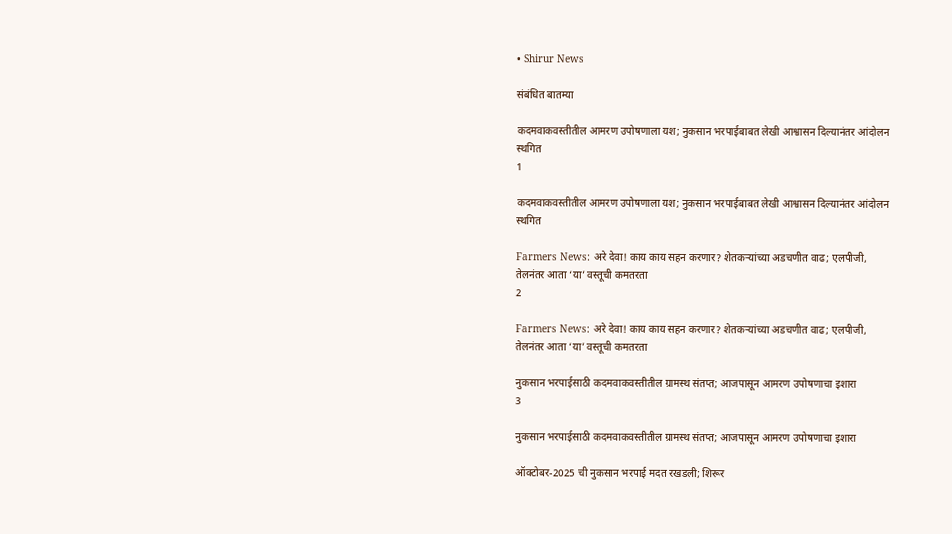• Shirur News

संबंधित बातम्या

कदमवाकवस्तीतील आमरण उपोषणाला यश; नुकसान भरपाईबाबत लेखी आश्वासन दिल्यानंतर आंदोलन स्थगित
1

कदमवाकवस्तीतील आमरण उपोषणाला यश; नुकसान भरपाईबाबत लेखी आश्वासन दिल्यानंतर आंदोलन स्थगित

Farmers News: अरे देवा! काय काय सहन करणार? शेतकऱ्यांच्या अडचणीत वाढ; एलपीजी, तेलनंतर आता ‘या’ वस्तूची कमतरता
2

Farmers News: अरे देवा! काय काय सहन करणार? शेतकऱ्यांच्या अडचणीत वाढ; एलपीजी, तेलनंतर आता ‘या’ वस्तूची कमतरता

नुकसान भरपाईसाठी कदमवाकवस्तीतील ग्रामस्थ संतप्त; आजपासून आमरण उपोषणाचा इशारा
3

नुकसान भरपाईसाठी कदमवाकवस्तीतील ग्रामस्थ संतप्त; आजपासून आमरण उपोषणाचा इशारा

ऑक्टोबर-2025 ची नुकसान भरपाई मदत रखडली; शिरूर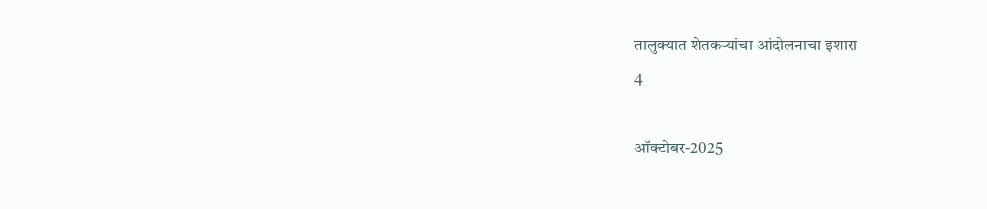तालुक्यात शेतकऱ्यांचा आंदोलनाचा इशारा
4

ऑक्टोबर-2025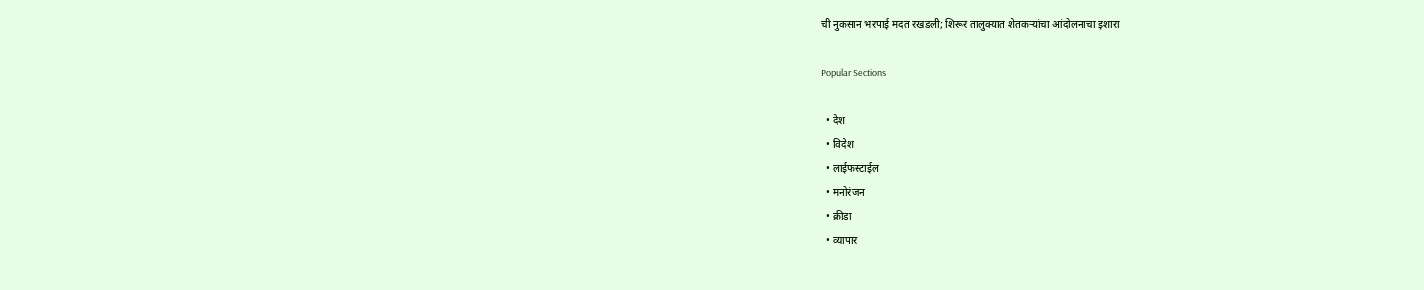ची नुकसान भरपाई मदत रखडली; शिरूर तालुक्यात शेतकऱ्यांचा आंदोलनाचा इशारा

Popular Sections

  • देश
  • विदेश
  • लाईफस्टाईल
  • मनोरंजन
  • क्रीडा
  • व्यापार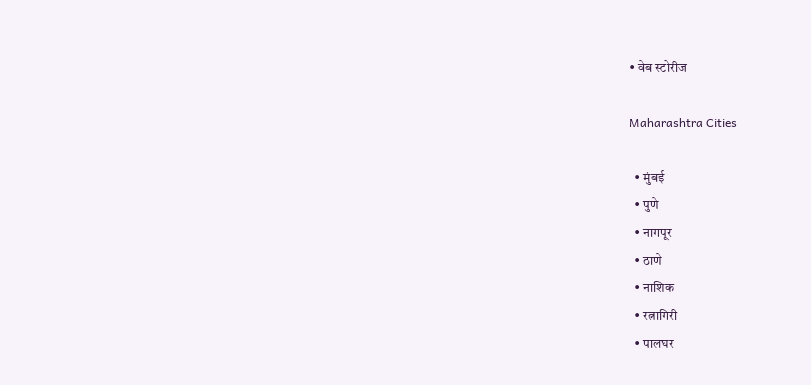• वेब स्टोरीज

Maharashtra Cities

  • मुंबई
  • पुणे
  • नागपूर
  • ठाणे
  • नाशिक
  • रत्नागिरी
  • पालघर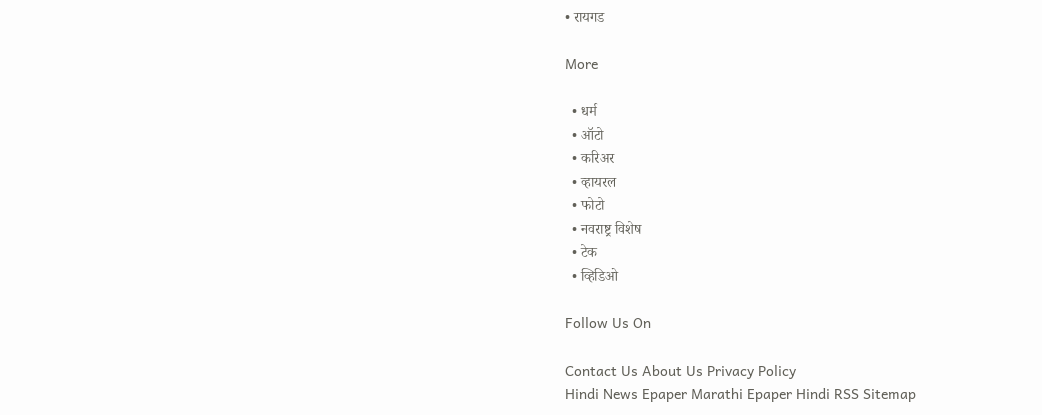• रायगड

More

  • धर्म
  • ऑटो
  • करिअर
  • व्हायरल
  • फोटो
  • नवराष्ट्र विशेष
  • टेक
  • व्हिडिओ

Follow Us On

Contact Us About Us Privacy Policy
Hindi News Epaper Marathi Epaper Hindi RSS Sitemap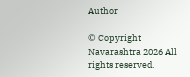Author

© Copyright Navarashtra 2026 All rights reserved.